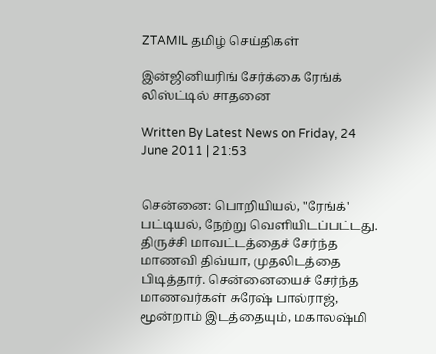ZTAMIL தமிழ் செய்திகள்

இன்ஜினியரிங் சேர்க்கை ரேங்க் லிஸ்ட்டில் சாதனை

Written By Latest News on Friday, 24 June 2011 | 21:53


சென்னை: பொறியியல், "ரேங்க்' பட்டியல், நேற்று வெளியிடப்பட்டது. திருச்சி மாவட்டத்தைச் சேர்ந்த மாணவி திவ்யா, முதலிடத்தை பிடித்தார். சென்னையைச் சேர்ந்த மாணவர்கள் சுரேஷ் பால்ராஜ், மூன்றாம் இடத்தையும், மகாலஷ்மி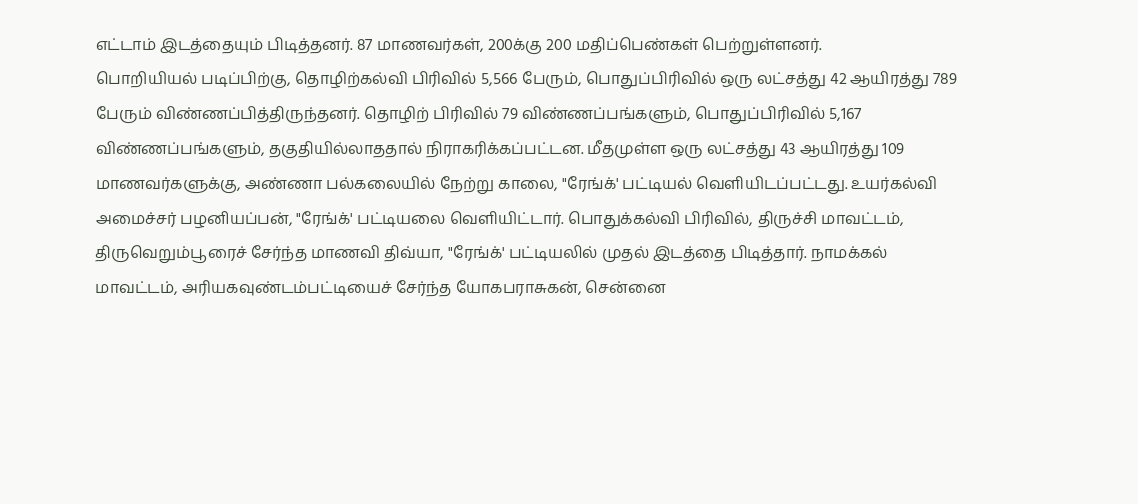எட்டாம் இடத்தையும் பிடித்தனர். 87 மாணவர்கள், 200க்கு 200 மதிப்பெண்கள் பெற்றுள்ளனர்.
பொறியியல் படிப்பிற்கு, தொழிற்கல்வி பிரிவில் 5,566 பேரும், பொதுப்பிரிவில் ஒரு லட்சத்து 42 ஆயிரத்து 789 பேரும் விண்ணப்பித்திருந்தனர். தொழிற் பிரிவில் 79 விண்ணப்பங்களும், பொதுப்பிரிவில் 5,167 விண்ணப்பங்களும், தகுதியில்லாததால் நிராகரிக்கப்பட்டன. மீதமுள்ள ஒரு லட்சத்து 43 ஆயிரத்து 109 மாணவர்களுக்கு, அண்ணா பல்கலையில் நேற்று காலை, "ரேங்க்' பட்டியல் வெளியிடப்பட்டது. உயர்கல்வி அமைச்சர் பழனியப்பன், "ரேங்க்' பட்டியலை வெளியிட்டார். பொதுக்கல்வி பிரிவில், திருச்சி மாவட்டம், திருவெறும்பூரைச் சேர்ந்த மாணவி திவ்யா, "ரேங்க்' பட்டியலில் முதல் இடத்தை பிடித்தார். நாமக்கல் மாவட்டம், அரியகவுண்டம்பட்டியைச் சேர்ந்த யோகபராசுகன், சென்னை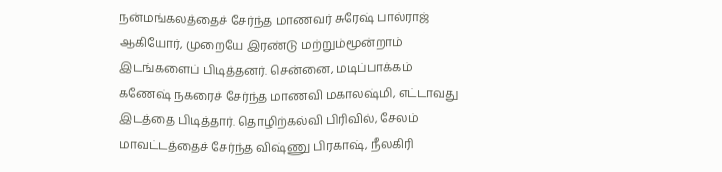நன்மங்கலத்தைச் சேர்ந்த மாணவர் சுரேஷ் பால்ராஜ் ஆகியோர், முறையே இரண்டு மற்றும்மூன்றாம் இடங்களைப் பிடித்தனர். சென்னை, மடிப்பாக்கம் கணேஷ் நகரைச் சேர்ந்த மாணவி மகாலஷ்மி, எட்டாவது இடத்தை பிடித்தார். தொழிற்கல்வி பிரிவில், சேலம் மாவட்டத்தைச் சேர்ந்த விஷ்ணு பிரகாஷ், நீலகிரி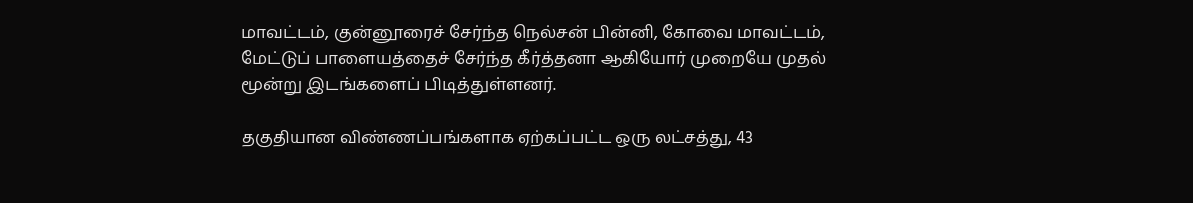மாவட்டம், குன்னூரைச் சேர்ந்த நெல்சன் பின்னி, கோவை மாவட்டம், மேட்டுப் பாளையத்தைச் சேர்ந்த கீர்த்தனா ஆகியோர் முறையே முதல் மூன்று இடங்களைப் பிடித்துள்ளனர்.

தகுதியான விண்ணப்பங்களாக ஏற்கப்பட்ட ஒரு லட்சத்து, 43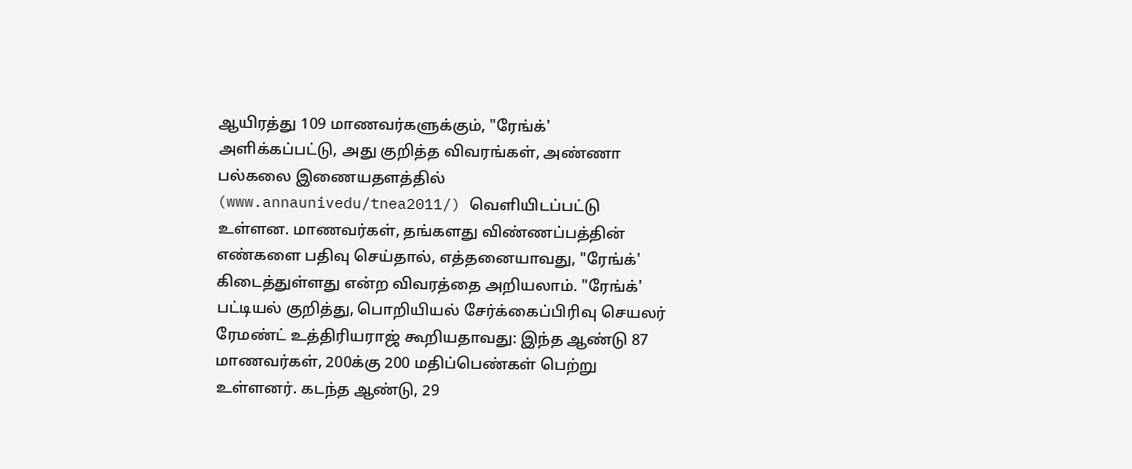ஆயிரத்து 109 மாணவர்களுக்கும், "ரேங்க்' அளிக்கப்பட்டு, அது குறித்த விவரங்கள், அண்ணா பல்கலை இணையதளத்தில் (www.annaunivedu/tnea2011/) வெளியிடப்பட்டு உள்ளன. மாணவர்கள், தங்களது விண்ணப்பத்தின் எண்களை பதிவு செய்தால், எத்தனையாவது, "ரேங்க்' கிடைத்துள்ளது என்ற விவரத்தை அறியலாம். "ரேங்க்' பட்டியல் குறித்து, பொறியியல் சேர்க்கைப்பிரிவு செயலர் ரேமண்ட் உத்திரியராஜ் கூறியதாவது: இந்த ஆண்டு 87 மாணவர்கள், 200க்கு 200 மதிப்பெண்கள் பெற்று உள்ளனர். கடந்த ஆண்டு, 29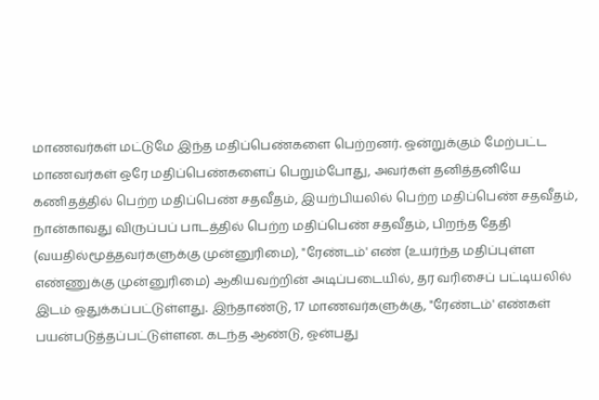மாணவர்கள் மட்டுமே இந்த மதிப்பெண்களை பெற்றனர். ஒன்றுக்கும் மேற்பட்ட மாணவர்கள் ஒரே மதிப்பெண்களைப் பெறும்போது, அவர்கள் தனித்தனியே கணிதத்தில் பெற்ற மதிப்பெண் சதவீதம், இயற்பியலில் பெற்ற மதிப்பெண் சதவீதம், நான்காவது விருப்பப் பாடத்தில் பெற்ற மதிப்பெண் சதவீதம், பிறந்த தேதி (வயதில்மூத்தவர்களுக்கு முன்னுரிமை), "ரேண்டம்' எண் (உயர்ந்த மதிப்புள்ள எண்ணுக்கு முன்னுரிமை) ஆகியவற்றின் அடிப்படையில், தர வரிசைப் பட்டியலில் இடம் ஒதுக்கப்பட்டுள்ளது. இந்தாண்டு, 17 மாணவர்களுக்கு, "ரேண்டம்' எண்கள் பயன்படுத்தப்பட்டுள்ளன. கடந்த ஆண்டு, ஒன்பது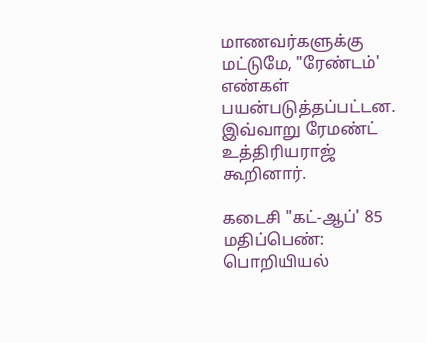மாணவர்களுக்கு மட்டுமே, "ரேண்டம்' எண்கள் பயன்படுத்தப்பட்டன. இவ்வாறு ரேமண்ட் உத்திரியராஜ் கூறினார்.

கடைசி "கட்-ஆப்' 85 மதிப்பெண்: பொறியியல்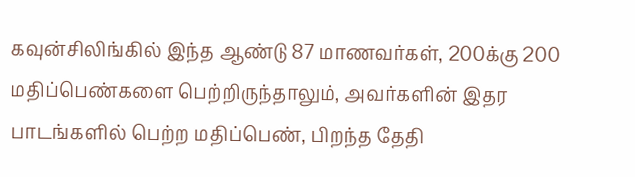கவுன்சிலிங்கில் இந்த ஆண்டு 87 மாணவர்கள், 200க்கு 200 மதிப்பெண்களை பெற்றிருந்தாலும், அவர்களின் இதர பாடங்களில் பெற்ற மதிப்பெண், பிறந்த தேதி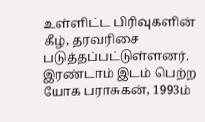உள்ளிட்ட பிரிவுகளின் கீழ், தரவரிசை படுத்தப்பட்டுள்ளனர். இரண்டாம் இடம் பெற்ற யோக பராசுகன், 1993ம்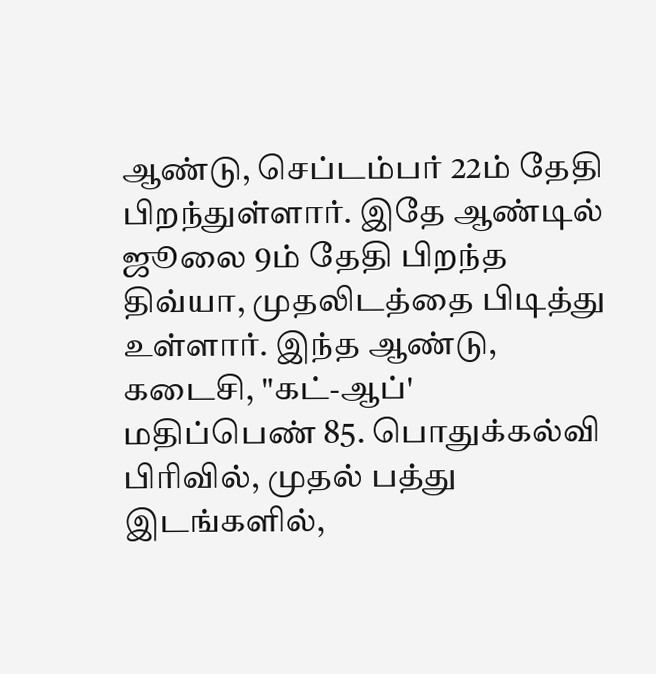ஆண்டு, செப்டம்பர் 22ம் தேதி பிறந்துள்ளார். இதே ஆண்டில் ஜூலை 9ம் தேதி பிறந்த திவ்யா, முதலிடத்தை பிடித்து உள்ளார். இந்த ஆண்டு, கடைசி, "கட்-ஆப்' மதிப்பெண் 85. பொதுக்கல்வி பிரிவில், முதல் பத்து இடங்களில்,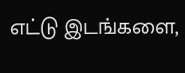எட்டு இடங்களை,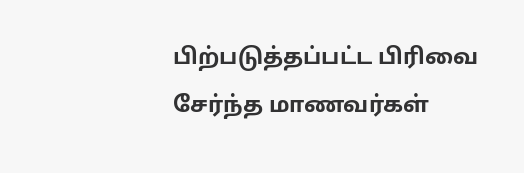பிற்படுத்தப்பட்ட பிரிவை சேர்ந்த மாணவர்கள்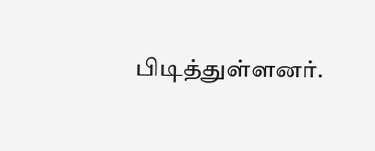பிடித்துள்ளனர்.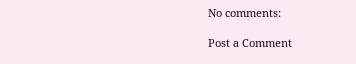No comments:

Post a Comment